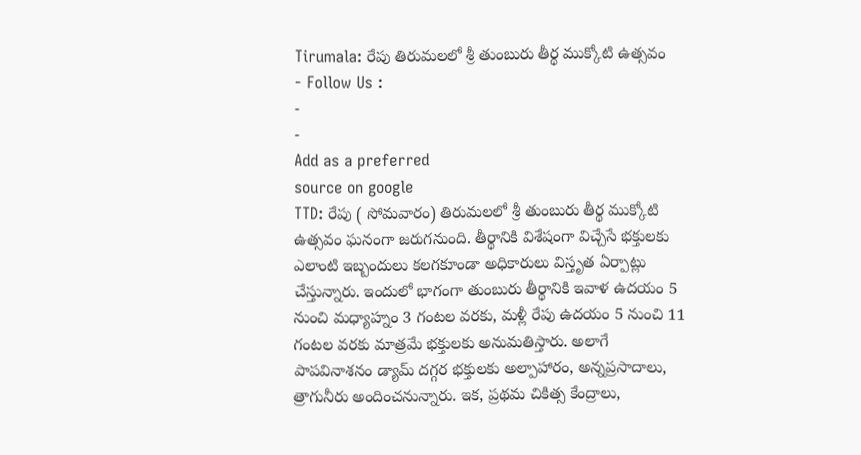Tirumala: రేపు తిరుమలలో శ్రీ తుంబురు తీర్థ ముక్కోటి ఉత్సవం
- Follow Us :
-
-
Add as a preferred
source on google
TTD: రేపు ( సోమవారం) తిరుమలలో శ్రీ తుంబురు తీర్థ ముక్కోటి ఉత్సవం ఘనంగా జరుగనుంది. తీర్థానికి విశేషంగా విచ్చేసే భక్తులకు ఎలాంటి ఇబ్బందులు కలగకూండా అధికారులు విస్తృత ఏర్పాట్లు చేస్తున్నారు. ఇందులో భాగంగా తుంబురు తీర్థానికి ఇవాళ ఉదయం 5 నుంచి మధ్యాహ్నం 3 గంటల వరకు, మళ్లీ రేపు ఉదయం 5 నుంచి 11 గంటల వరకు మాత్రమే భక్తులకు అనుమతిస్తారు. అలాగే పాపవినాశనం డ్యామ్ దగ్గర భక్తులకు అల్పాహారం, అన్నప్రసాదాలు, త్రాగునీరు అందించనున్నారు. ఇక, ప్రథమ చికిత్స కేంద్రాలు,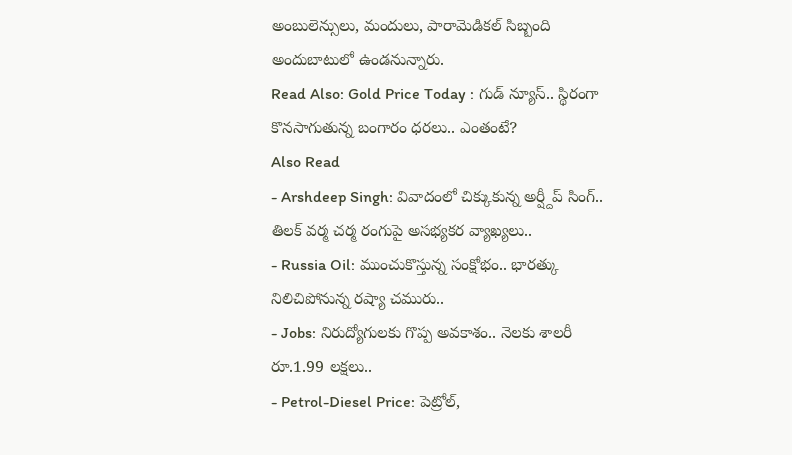అంబులెన్సులు, మందులు, పారామెడికల్ సిబ్బంది అందుబాటులో ఉండనున్నారు.
Read Also: Gold Price Today : గుడ్ న్యూస్.. స్థిరంగా కొనసాగుతున్న బంగారం ధరలు.. ఎంతంటే?
Also Read
- Arshdeep Singh: వివాదంలో చిక్కుకున్న అర్ష్దీప్ సింగ్.. తిలక్ వర్మ చర్మ రంగుపై అసభ్యకర వ్యాఖ్యలు..
- Russia Oil: ముంచుకొస్తున్న సంక్షోభం.. భారత్కు నిలిచిపోనున్న రష్యా చమురు..
- Jobs: నిరుద్యోగులకు గొప్ప అవకాశం.. నెలకు శాలరీ రూ.1.99 లక్షలు..
- Petrol-Diesel Price: పెట్రోల్,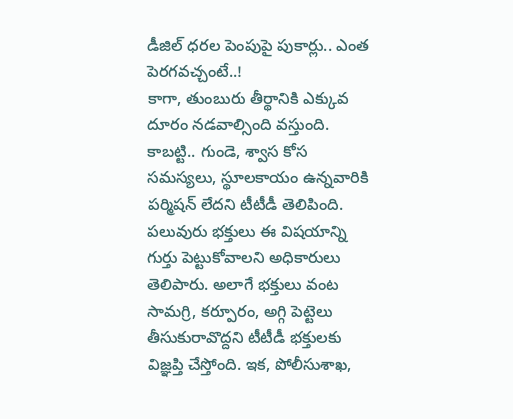డీజిల్ ధరల పెంపుపై పుకార్లు.. ఎంత పెరగవచ్చంటే..!
కాగా, తుంబురు తీర్థానికి ఎక్కువ దూరం నడవాల్సింది వస్తుంది. కాబట్టి.. గుండె, శ్వాస కోస సమస్యలు, స్థూలకాయం ఉన్నవారికి పర్మిషన్ లేదని టీటీడీ తెలిపింది. పలువురు భక్తులు ఈ విషయాన్ని గుర్తు పెట్టుకోవాలని అధికారులు తెలిపారు. అలాగే భక్తులు వంట సామగ్రి, కర్పూరం, అగ్గి పెట్టెలు తీసుకురావొద్దని టీటీడీ భక్తులకు విజ్ఞప్తి చేస్తోంది. ఇక, పోలీసుశాఖ,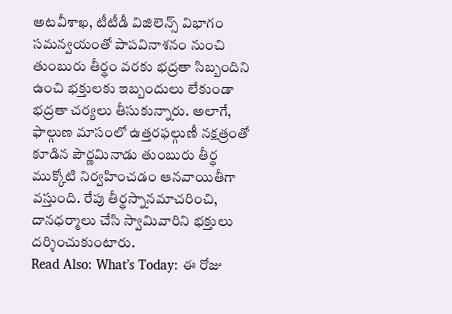అటవీశాఖ, టీటీడీ విజిలెన్స్ విభాగం సమన్వయంతో పాపవినాశనం నుంచి తుంబురు తీర్థం వరకు భద్రతా సిబ్బందిని ఉంచి భక్తులకు ఇబ్బందులు లేకుండా భద్రతా చర్యలు తీసుకున్నారు. అలాగే, ఫాల్గుణ మాసంలో ఉత్తరఫల్గుణీ నక్షత్రంతో కూడిన పౌర్ణమినాడు తుంబురు తీర్థ ముక్కోటి నిర్వహించడం ఆనవాయితీగా వస్తుంది. రేపు తీర్థస్నానమాచరించి, దానధర్మాలు చేసి స్వామివారిని భక్తులు దర్శించుకుంటారు.
Read Also: What’s Today: ఈ రోజు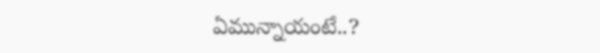ఏమున్నాయంటే..?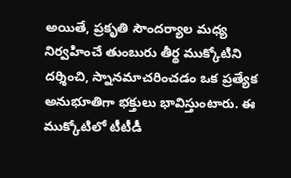అయితే, ప్రకృతి సౌందర్యాల మధ్య నిర్వహించే తుంబురు తీర్థ ముక్కోటిని దర్శించి, స్నానమాచరించడం ఒక ప్రత్యేక అనుభూతిగా భక్తులు భావిస్తుంటారు. ఈ ముక్కోటిలో టీటీడీ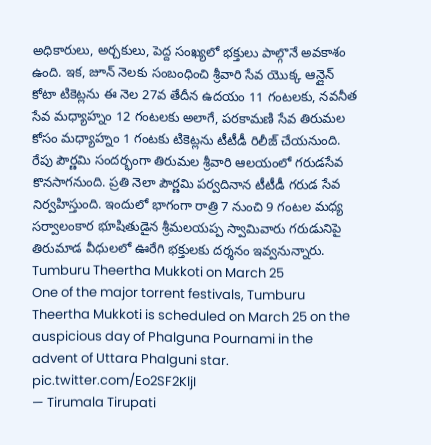అధికారులు, అర్చకులు, పెద్ద సంఖ్యలో భక్తులు పాల్గొనే అవకాశం ఉంది. ఇక, జూన్ నెలకు సంబంధించి శ్రీవారి సేవ యొక్క ఆన్లైన్ కోటా టికెట్లను ఈ నెల 27వ తేదీన ఉదయం 11 గంటలకు, నవనీత సేవ మధ్యాహ్నం 12 గంటలకు అలాగే, పరకామణి సేవ తిరుమల కోసం మధ్యాహ్నం 1 గంటకు టికెట్లను టీటీడీ రిలీజ్ చేయనుంది. రేపు పౌర్ణమి సందర్భంగా తిరుమల శ్రీవారి ఆలయంలో గరుడసేవ కొనసాగనుంది. ప్రతి నెలా పౌర్ణమి పర్వదినాన టీటీడీ గరుడ సేవ నిర్వహిస్తుంది. ఇందులో భాగంగా రాత్రి 7 నుంచి 9 గంటల మధ్య సర్వాలంకార భూషితుడైన శ్రీమలయప్ప స్వామివారు గరుడునిపై తిరుమాడ వీధులలో ఊరేగి భక్తులకు దర్శనం ఇవ్వనున్నారు.
Tumburu Theertha Mukkoti on March 25
One of the major torrent festivals, Tumburu Theertha Mukkoti is scheduled on March 25 on the auspicious day of Phalguna Pournami in the advent of Uttara Phalguni star. pic.twitter.com/Eo2SF2KljI
— Tirumala Tirupati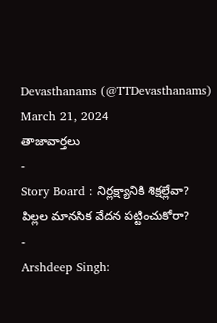Devasthanams (@TTDevasthanams) March 21, 2024
తాజావార్తలు
-
Story Board : నిర్లక్ష్యానికి శిక్షల్లేవా? పిల్లల మానసిక వేదన పట్టించుకోరా?
-
Arshdeep Singh: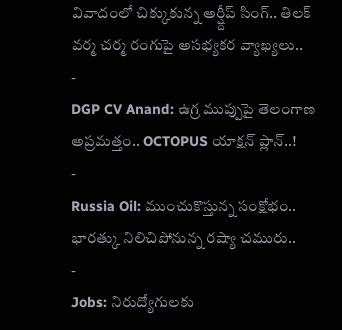వివాదంలో చిక్కుకున్న అర్ష్దీప్ సింగ్.. తిలక్ వర్మ చర్మ రంగుపై అసభ్యకర వ్యాఖ్యలు..
-
DGP CV Anand: ఉగ్ర ముప్పుపై తెలంగాణ అప్రమత్తం.. OCTOPUS యాక్షన్ ప్లాన్..!
-
Russia Oil: ముంచుకొస్తున్న సంక్షోభం.. భారత్కు నిలిచిపోనున్న రష్యా చమురు..
-
Jobs: నిరుద్యోగులకు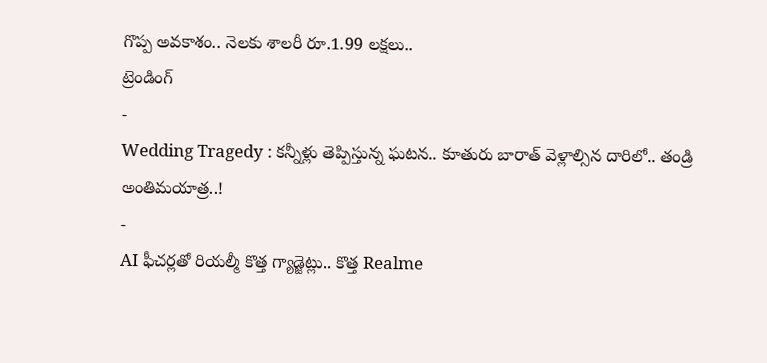గొప్ప అవకాశం.. నెలకు శాలరీ రూ.1.99 లక్షలు..
ట్రెండింగ్
-
Wedding Tragedy : కన్నీళ్లు తెప్పిస్తున్న ఘటన.. కూతురు బారాత్ వెళ్లాల్సిన దారిలో.. తండ్రి అంతిమయాత్ర..!
-
AI ఫీచర్లతో రియల్మీ కొత్త గ్యాడ్జెట్లు.. కొత్త Realme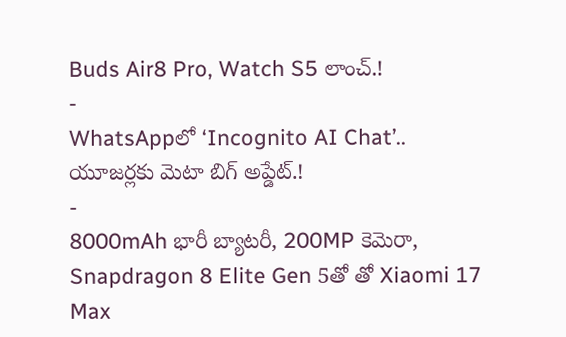Buds Air8 Pro, Watch S5 లాంచ్.!
-
WhatsAppలో ‘Incognito AI Chat’.. యూజర్లకు మెటా బిగ్ అప్డేట్.!
-
8000mAh భారీ బ్యాటరీ, 200MP కెమెరా, Snapdragon 8 Elite Gen 5తో తో Xiaomi 17 Max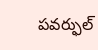పవర్ఫుల్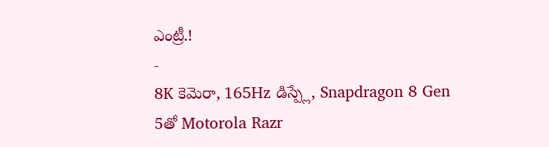ఎంట్రీ.!
-
8K కెమెరా, 165Hz డిస్ప్లే, Snapdragon 8 Gen 5తో Motorola Razr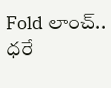Fold లాంచ్.. ధరే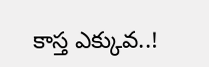కాస్త ఎక్కువ..!